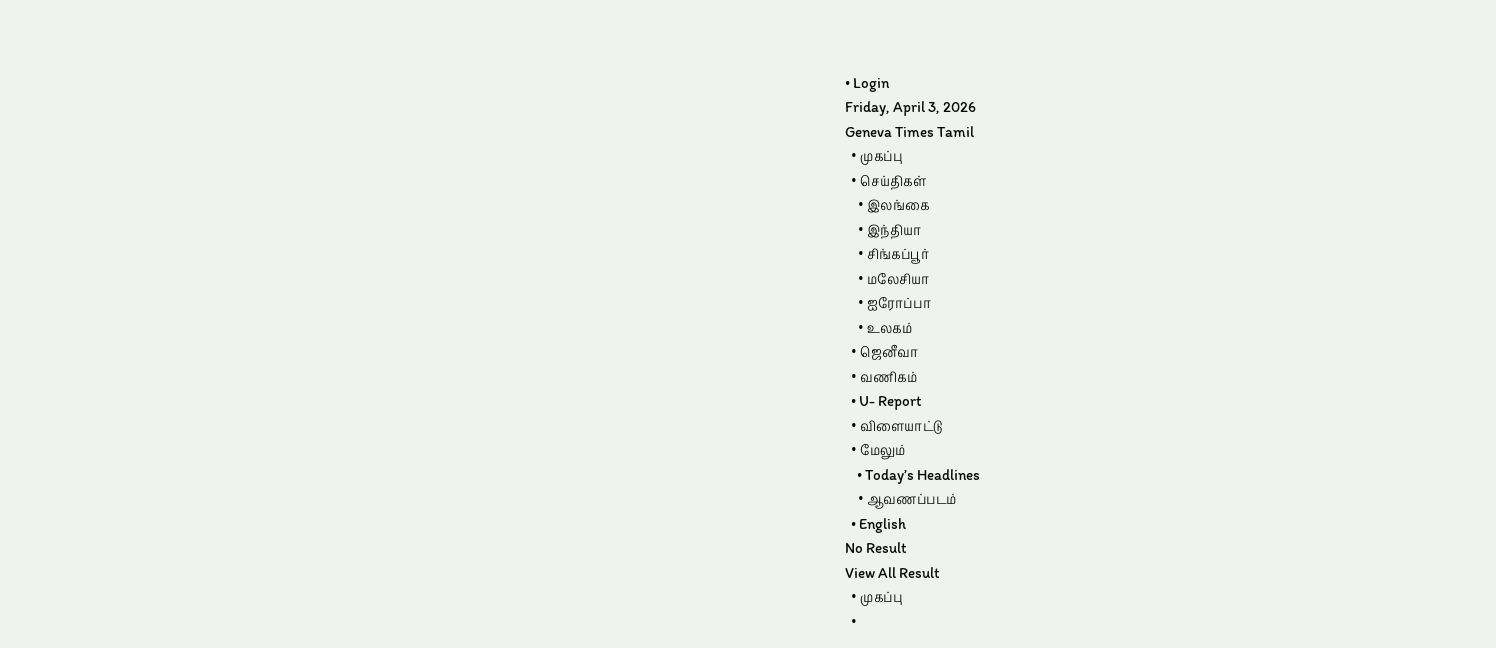• Login
Friday, April 3, 2026
Geneva Times Tamil
  • முகப்பு
  • செய்திகள்
    • இலங்கை
    • இந்தியா
    • சிங்கப்பூர்
    • மலேசியா
    • ஐரோப்பா
    • உலகம்
  • ஜெனீவா
  • வணிகம்
  • U- Report
  • விளையாட்டு
  • மேலும்
    • Today’s Headlines
    • ஆவணப்படம்
  • English
No Result
View All Result
  • முகப்பு
  •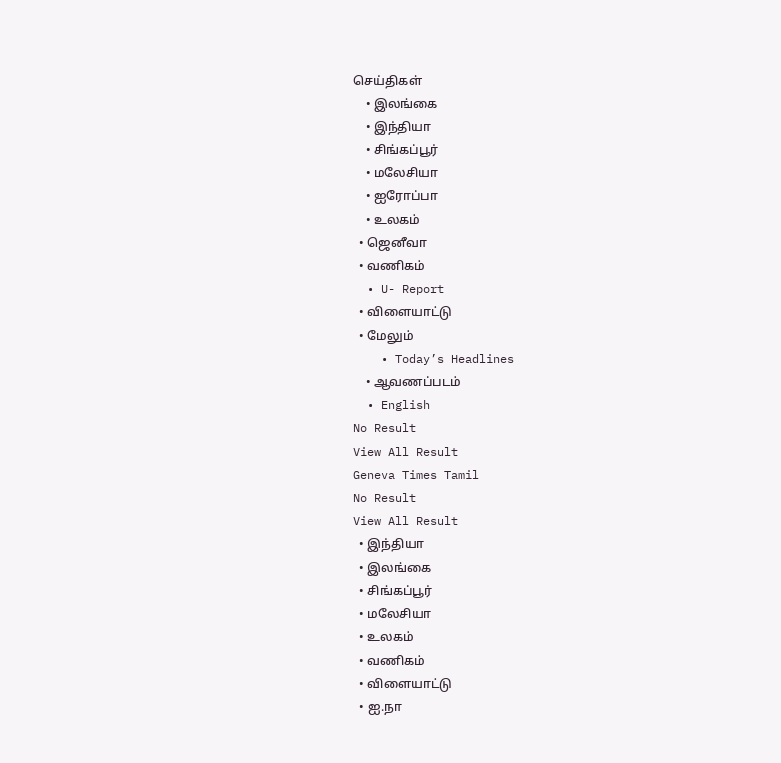செய்திகள்
    • இலங்கை
    • இந்தியா
    • சிங்கப்பூர்
    • மலேசியா
    • ஐரோப்பா
    • உலகம்
  • ஜெனீவா
  • வணிகம்
  • U- Report
  • விளையாட்டு
  • மேலும்
    • Today’s Headlines
    • ஆவணப்படம்
  • English
No Result
View All Result
Geneva Times Tamil
No Result
View All Result
  • இந்தியா
  • இலங்கை
  • சிங்கப்பூர்
  • மலேசியா
  • உலகம்
  • வணிகம்
  • விளையாட்டு
  • ஐ.நா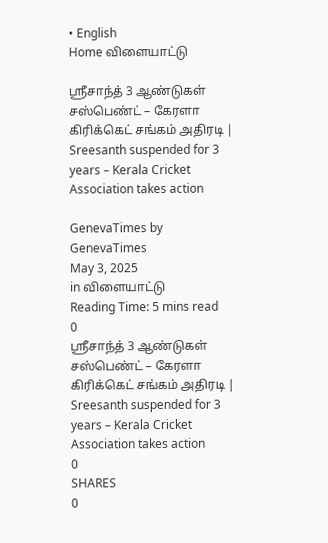• English
Home விளையாட்டு

ஸ்ரீசாந்த் 3 ஆண்டுகள் சஸ்பெண்ட் – கேரளா கிரிக்கெட் சங்கம் அதிரடி | Sreesanth suspended for 3 years – Kerala Cricket Association takes action

GenevaTimes by GenevaTimes
May 3, 2025
in விளையாட்டு
Reading Time: 5 mins read
0
ஸ்ரீசாந்த் 3 ஆண்டுகள் சஸ்பெண்ட் – கேரளா கிரிக்கெட் சங்கம் அதிரடி | Sreesanth suspended for 3 years – Kerala Cricket Association takes action
0
SHARES
0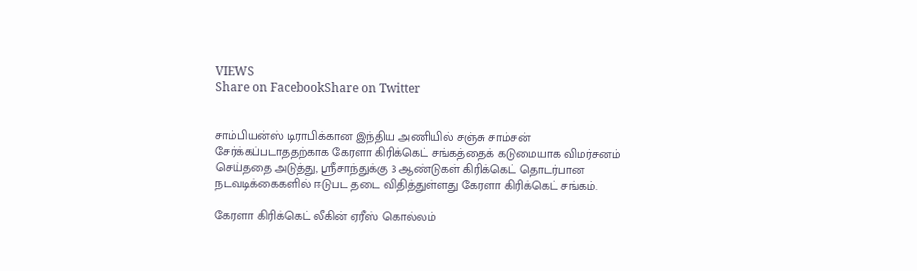VIEWS
Share on FacebookShare on Twitter


சாம்பியன்ஸ் டிராபிக்கான இந்திய அணியில் சஞ்சு சாம்சன் சேர்க்கப்படாததற்காக கேரளா கிரிக்கெட் சங்கத்தைக் கடுமையாக விமர்சனம் செய்ததை அடுத்து, ஸ்ரீசாந்துக்கு 3 ஆண்டுகள் கிரிக்கெட் தொடர்பான நடவடிக்கைகளில் ஈடுபட தடை விதித்துள்ளது கேரளா கிரிக்கெட் சங்கம்.

கேரளா கிரிக்கெட் லீகின் ஏரீஸ் கொல்லம்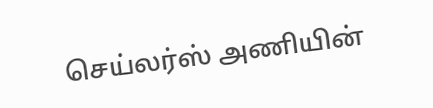செய்லர்ஸ் அணியின்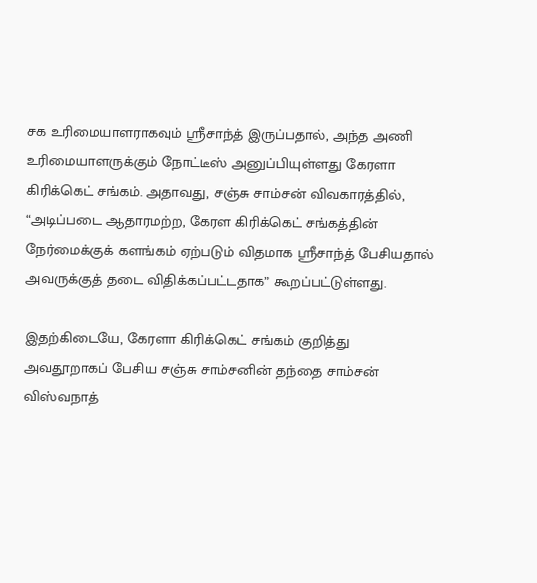சக உரிமையாளராகவும் ஸ்ரீசாந்த் இருப்பதால், அந்த அணி உரிமையாளருக்கும் நோட்டீஸ் அனுப்பியுள்ளது கேரளா கிரிக்கெட் சங்கம். அதாவது, சஞ்சு சாம்சன் விவகாரத்தில், “அடிப்படை ஆதாரமற்ற, கேரள கிரிக்கெட் சங்கத்தின் நேர்மைக்குக் களங்கம் ஏற்படும் விதமாக ஸ்ரீசாந்த் பேசியதால் அவருக்குத் தடை விதிக்கப்பட்டதாக” கூறப்பட்டுள்ளது.

இதற்கிடையே, கேரளா கிரிக்கெட் சங்கம் குறித்து அவதூறாகப் பேசிய சஞ்சு சாம்சனின் தந்தை சாம்சன் விஸ்வநாத்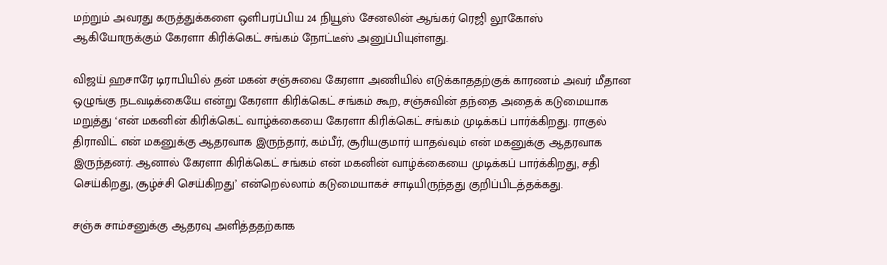மற்றும் அவரது கருத்துக்களை ஒளிபரப்பிய 24 நியூஸ் சேனலின் ஆங்கர் ரெஜி லூகோஸ் ஆகியோருக்கும் கேரளா கிரிக்கெட் சங்கம் நோட்டீஸ் அனுப்பியுள்ளது.

விஜய் ஹசாரே டிராபியில் தன் மகன் சஞ்சுவை கேரளா அணியில் எடுக்காததற்குக் காரணம் அவர் மீதான ஒழுங்கு நடவடிக்கையே என்று கேரளா கிரிக்கெட் சங்கம் கூற, சஞ்சுவின் தந்தை அதைக் கடுமையாக மறுத்து ‘என் மகனின் கிரிக்கெட் வாழ்க்கையை கேரளா கிரிக்கெட் சங்கம் முடிக்கப் பார்க்கிறது. ராகுல் திராவிட் என் மகனுக்கு ஆதரவாக இருந்தார், கம்பீர், சூரியகுமார் யாதவ்வும் என் மகனுக்கு ஆதரவாக இருந்தனர். ஆனால் கேரளா கிரிக்கெட் சங்கம் என் மகனின் வாழ்க்கையை முடிக்கப் பார்க்கிறது, சதி செய்கிறது, சூழ்ச்சி செய்கிறது’ என்றெல்லாம் கடுமையாகச் சாடியிருந்தது குறிப்பிடத்தக்கது.

சஞ்சு சாம்சனுக்கு ஆதரவு அளித்ததற்காக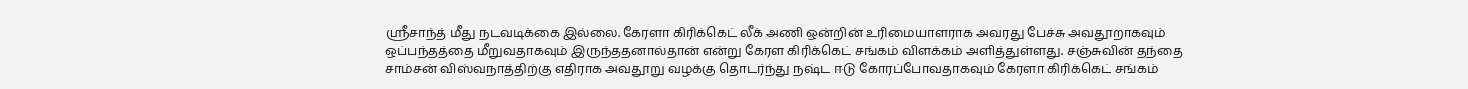ஸ்ரீசாந்த் மீது நடவடிக்கை இல்லை. கேரளா கிரிக்கெட் லீக் அணி ஒன்றின் உரிமையாளராக அவரது பேச்சு அவதூறாகவும் ஒப்பந்தத்தை மீறுவதாகவும் இருந்ததனால்தான் என்று கேரள கிரிக்கெட் சங்கம் விளக்கம் அளித்துள்ளது. சஞ்சுவின் தந்தை சாம்சன் விஸ்வநாத்திற்கு எதிராக அவதூறு வழக்கு தொடர்ந்து நஷ்ட ஈடு கோரப்போவதாகவும் கேரளா கிரிக்கெட் சங்கம்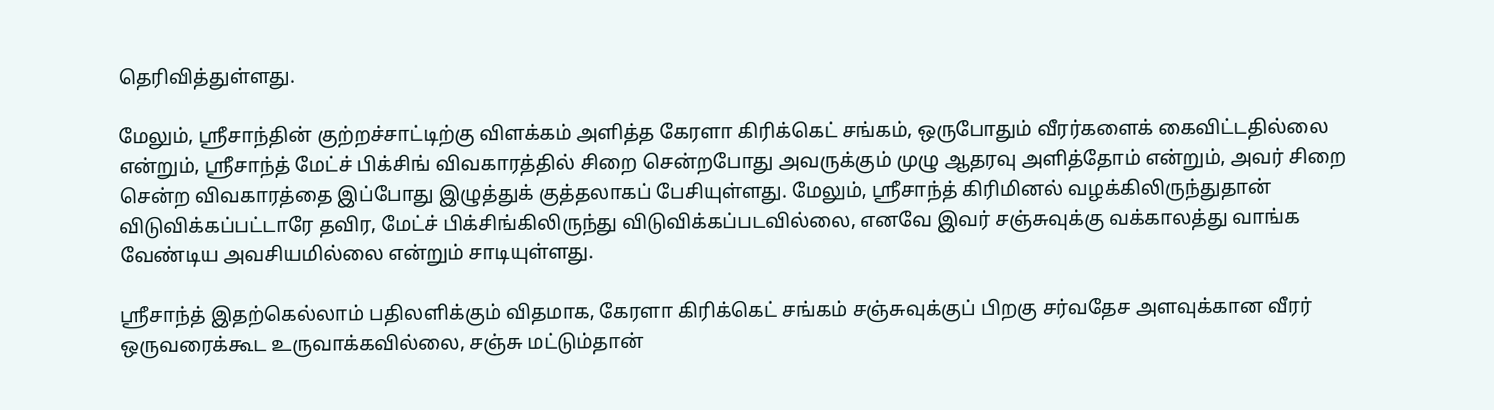தெரிவித்துள்ளது.

மேலும், ஸ்ரீசாந்தின் குற்றச்சாட்டிற்கு விளக்கம் அளித்த கேரளா கிரிக்கெட் சங்கம், ஒருபோதும் வீரர்களைக் கைவிட்டதில்லை என்றும், ஸ்ரீசாந்த் மேட்ச் பிக்சிங் விவகாரத்தில் சிறை சென்றபோது அவருக்கும் முழு ஆதரவு அளித்தோம் என்றும், அவர் சிறை சென்ற விவகாரத்தை இப்போது இழுத்துக் குத்தலாகப் பேசியுள்ளது. மேலும், ஸ்ரீசாந்த் கிரிமினல் வழக்கிலிருந்துதான் விடுவிக்கப்பட்டாரே தவிர, மேட்ச் பிக்சிங்கிலிருந்து விடுவிக்கப்படவில்லை, எனவே இவர் சஞ்சுவுக்கு வக்காலத்து வாங்க வேண்டிய அவசியமில்லை என்றும் சாடியுள்ளது.

ஸ்ரீசாந்த் இதற்கெல்லாம் பதிலளிக்கும் விதமாக, கேரளா கிரிக்கெட் சங்கம் சஞ்சுவுக்குப் பிறகு சர்வதேச அளவுக்கான வீரர் ஒருவரைக்கூட உருவாக்கவில்லை, சஞ்சு மட்டும்தான்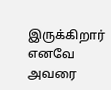இருக்கிறார் எனவே அவரை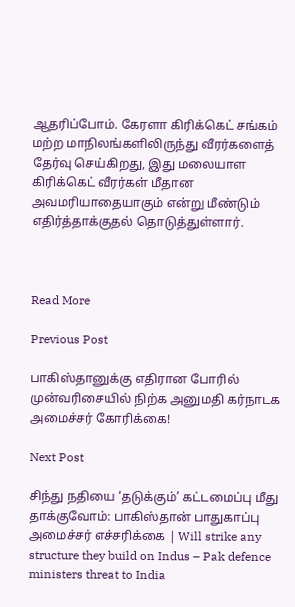ஆதரிப்போம். கேரளா கிரிக்கெட் சங்கம் மற்ற மாநிலங்களிலிருந்து வீரர்களைத் தேர்வு செய்கிறது, இது மலையாள கிரிக்கெட் வீரர்கள் மீதான அவமரியாதையாகும் என்று மீண்டும் எதிர்த்தாக்குதல் தொடுத்துள்ளார்.



Read More

Previous Post

பாகிஸ்தானுக்கு எதிரான போரில் முன்வரிசையில் நிற்க அனுமதி கர்நாடக அமைச்சர் கோரிக்கை!

Next Post

சிந்து நதியை ‘தடுக்கும்’ கட்டமைப்பு மீது தாக்குவோம்: பாகிஸ்தான் பாதுகாப்பு அமைச்சர் எச்சரிக்கை | Will strike any structure they build on Indus – Pak defence ministers threat to India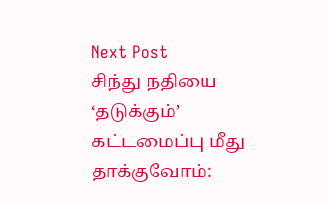Next Post
சிந்து நதியை ‘தடுக்கும்’ கட்டமைப்பு மீது தாக்குவோம்: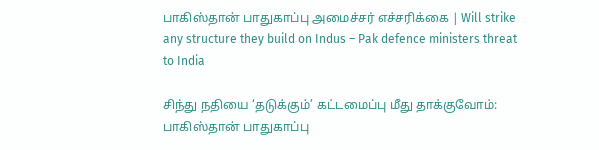பாகிஸ்தான் பாதுகாப்பு அமைச்சர் எச்சரிக்கை | Will strike any structure they build on Indus – Pak defence ministers threat to India

சிந்து நதியை ‘தடுக்கும்’ கட்டமைப்பு மீது தாக்குவோம்: பாகிஸ்தான் பாதுகாப்பு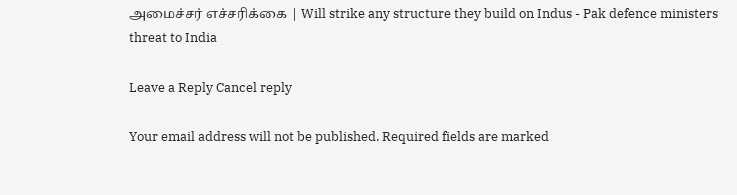அமைச்சர் எச்சரிக்கை | Will strike any structure they build on Indus - Pak defence ministers threat to India

Leave a Reply Cancel reply

Your email address will not be published. Required fields are marked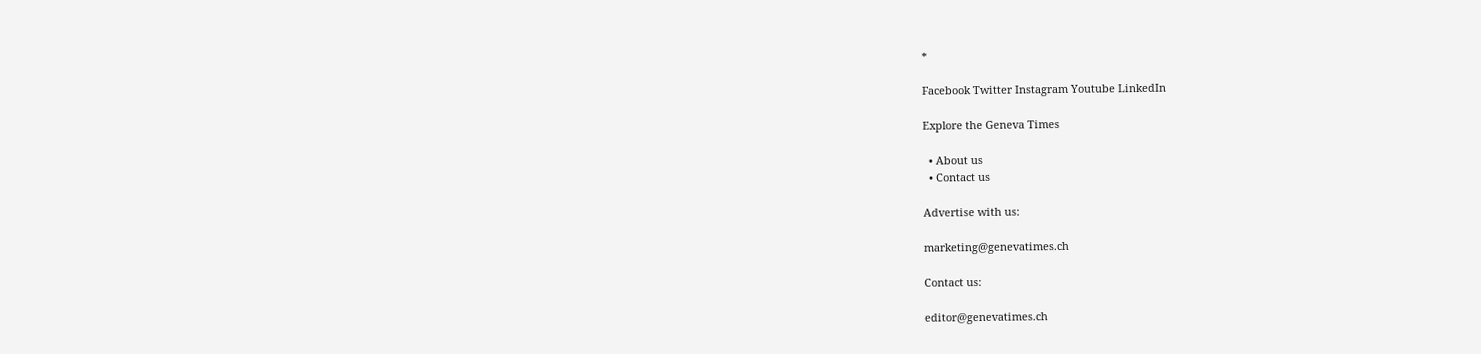*

Facebook Twitter Instagram Youtube LinkedIn

Explore the Geneva Times

  • About us
  • Contact us

Advertise with us:

marketing@genevatimes.ch

Contact us:

editor@genevatimes.ch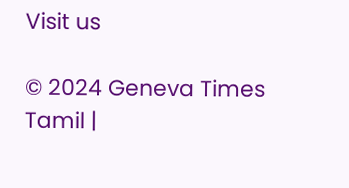Visit us

© 2024 Geneva Times Tamil |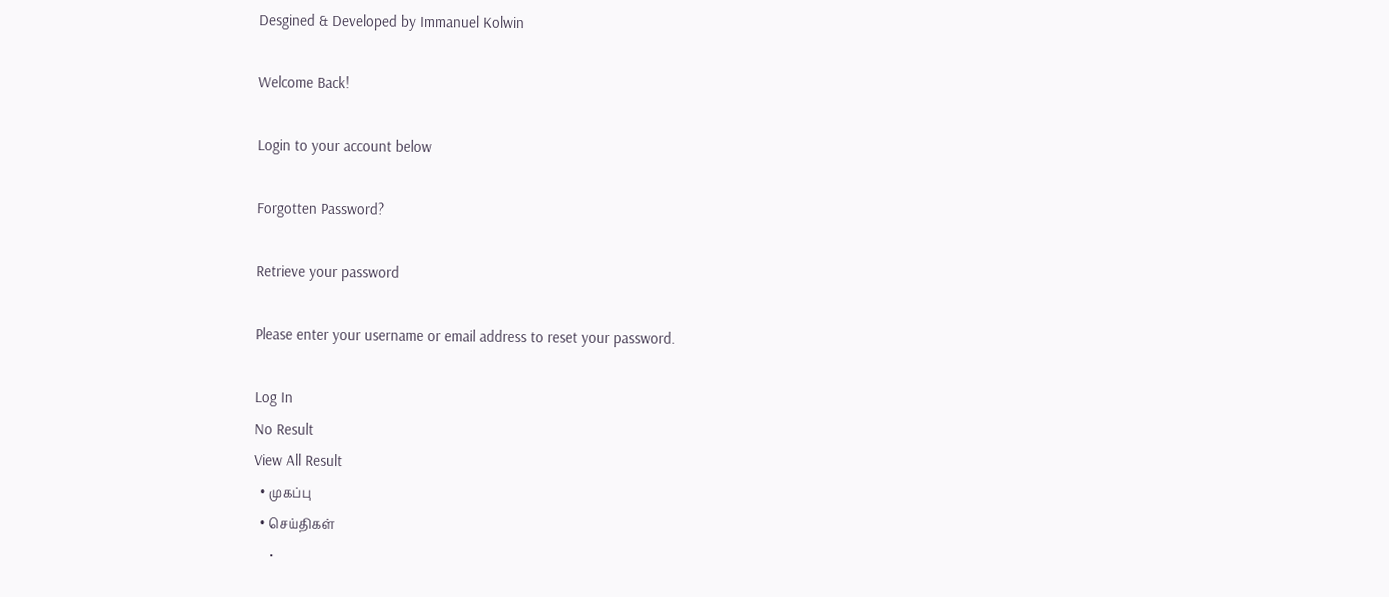Desgined & Developed by Immanuel Kolwin

Welcome Back!

Login to your account below

Forgotten Password?

Retrieve your password

Please enter your username or email address to reset your password.

Log In
No Result
View All Result
  • முகப்பு
  • செய்திகள்
    •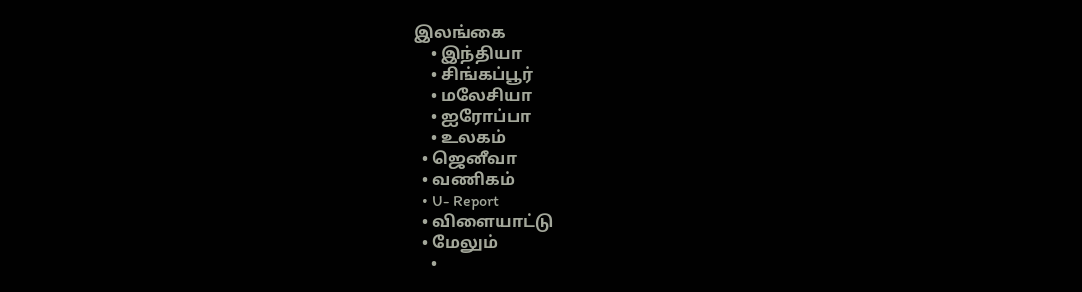இலங்கை
    • இந்தியா
    • சிங்கப்பூர்
    • மலேசியா
    • ஐரோப்பா
    • உலகம்
  • ஜெனீவா
  • வணிகம்
  • U- Report
  • விளையாட்டு
  • மேலும்
    •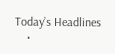Today’s Headlines
    •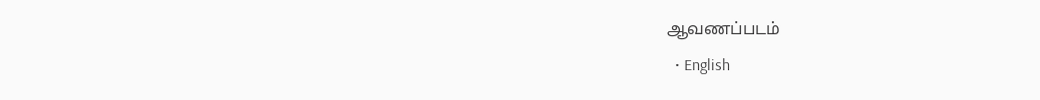ஆவணப்படம்
  • English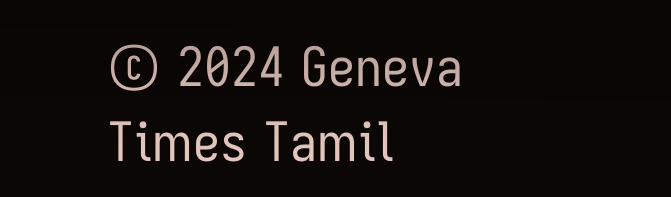© 2024 Geneva Times Tamil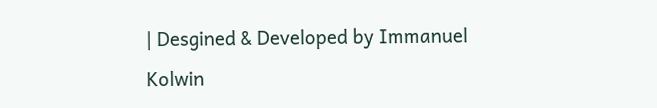| Desgined & Developed by Immanuel Kolwin